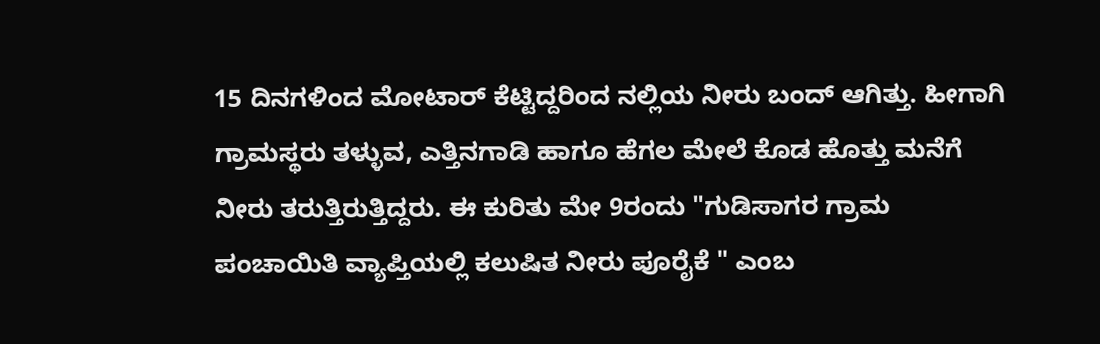15 ದಿನಗಳಿಂದ ಮೋಟಾರ್ ಕೆಟ್ಟಿದ್ದರಿಂದ ನಲ್ಲಿಯ ನೀರು ಬಂದ್ ಆಗಿತ್ತು. ಹೀಗಾಗಿ ಗ್ರಾಮಸ್ಥರು ತಳ್ಳುವ, ಎತ್ತಿನಗಾಡಿ ಹಾಗೂ ಹೆಗಲ ಮೇಲೆ ಕೊಡ ಹೊತ್ತು ಮನೆಗೆ ನೀರು ತರುತ್ತಿರುತ್ತಿದ್ದರು. ಈ ಕುರಿತು ಮೇ 9ರಂದು "ಗುಡಿಸಾಗರ ಗ್ರಾಮ ಪಂಚಾಯಿತಿ ವ್ಯಾಪ್ತಿಯಲ್ಲಿ ಕಲುಷಿತ ನೀರು ಪೂರೈಕೆ " ಎಂಬ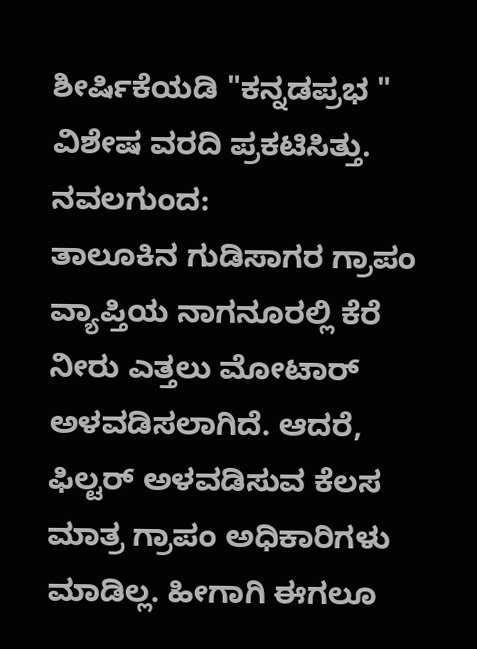ಶೀರ್ಷಿಕೆಯಡಿ "ಕನ್ನಡಪ್ರಭ " ವಿಶೇಷ ವರದಿ ಪ್ರಕಟಿಸಿತ್ತು.
ನವಲಗುಂದ:
ತಾಲೂಕಿನ ಗುಡಿಸಾಗರ ಗ್ರಾಪಂ ವ್ಯಾಪ್ತಿಯ ನಾಗನೂರಲ್ಲಿ ಕೆರೆ ನೀರು ಎತ್ತಲು ಮೋಟಾರ್ ಅಳವಡಿಸಲಾಗಿದೆ. ಆದರೆ, ಫಿಲ್ಟರ್ ಅಳವಡಿಸುವ ಕೆಲಸ ಮಾತ್ರ ಗ್ರಾಪಂ ಅಧಿಕಾರಿಗಳು ಮಾಡಿಲ್ಲ. ಹೀಗಾಗಿ ಈಗಲೂ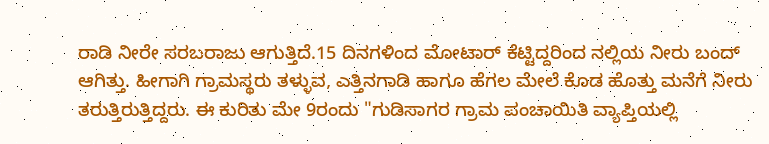ರಾಡಿ ನೀರೇ ಸರಬರಾಜು ಆಗುತ್ತಿದೆ.15 ದಿನಗಳಿಂದ ಮೋಟಾರ್ ಕೆಟ್ಟಿದ್ದರಿಂದ ನಲ್ಲಿಯ ನೀರು ಬಂದ್ ಆಗಿತ್ತು. ಹೀಗಾಗಿ ಗ್ರಾಮಸ್ಥರು ತಳ್ಳುವ, ಎತ್ತಿನಗಾಡಿ ಹಾಗೂ ಹೆಗಲ ಮೇಲೆ ಕೊಡ ಹೊತ್ತು ಮನೆಗೆ ನೀರು ತರುತ್ತಿರುತ್ತಿದ್ದರು. ಈ ಕುರಿತು ಮೇ 9ರಂದು "ಗುಡಿಸಾಗರ ಗ್ರಾಮ ಪಂಚಾಯಿತಿ ವ್ಯಾಪ್ತಿಯಲ್ಲಿ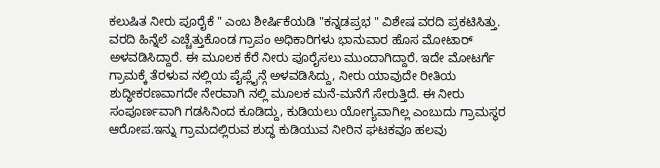ಕಲುಷಿತ ನೀರು ಪೂರೈಕೆ " ಎಂಬ ಶೀರ್ಷಿಕೆಯಡಿ "ಕನ್ನಡಪ್ರಭ " ವಿಶೇಷ ವರದಿ ಪ್ರಕಟಿಸಿತ್ತು.
ವರದಿ ಹಿನ್ನೆಲೆ ಎಚ್ಚೆತ್ತುಕೊಂಡ ಗ್ರಾಪಂ ಅಧಿಕಾರಿಗಳು ಭಾನುವಾರ ಹೊಸ ಮೋಟಾರ್ ಅಳವಡಿಸಿದ್ದಾರೆ. ಈ ಮೂಲಕ ಕೆರೆ ನೀರು ಪೂರೈಸಲು ಮುಂದಾಗಿದ್ದಾರೆ. ಇದೇ ಮೋಟರ್ಗೆ ಗ್ರಾಮಕ್ಕೆ ತೆರಳುವ ನಲ್ಲಿಯ ಪೈಪ್ಲೈನ್ಗೆ ಅಳವಡಿಸಿದ್ದು, ನೀರು ಯಾವುದೇ ರೀತಿಯ ಶುದ್ಧೀಕರಣವಾಗದೇ ನೇರವಾಗಿ ನಲ್ಲಿ ಮೂಲಕ ಮನೆ-ಮನೆಗೆ ಸೇರುತ್ತಿದೆ. ಈ ನೀರು ಸಂಪೂರ್ಣವಾಗಿ ಗಡಸಿನಿಂದ ಕೂಡಿದ್ದು, ಕುಡಿಯಲು ಯೋಗ್ಯವಾಗಿಲ್ಲ ಎಂಬುದು ಗ್ರಾಮಸ್ಥರ ಆರೋಪ.ಇನ್ನು ಗ್ರಾಮದಲ್ಲಿರುವ ಶುದ್ಧ ಕುಡಿಯುವ ನೀರಿನ ಘಟಕವೂ ಹಲವು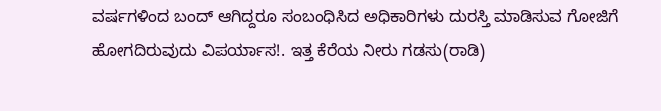ವರ್ಷಗಳಿಂದ ಬಂದ್ ಆಗಿದ್ದರೂ ಸಂಬಂಧಿಸಿದ ಅಧಿಕಾರಿಗಳು ದುರಸ್ತಿ ಮಾಡಿಸುವ ಗೋಜಿಗೆ ಹೋಗದಿರುವುದು ವಿಪರ್ಯಾಸ!. ಇತ್ತ ಕೆರೆಯ ನೀರು ಗಡಸು(ರಾಡಿ)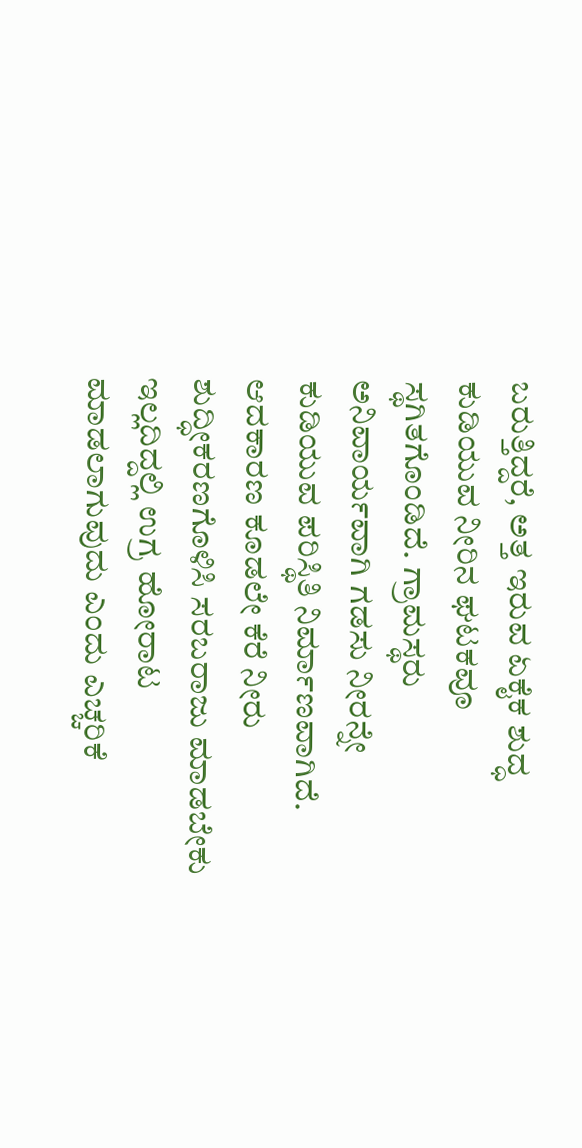ಬರುತ್ತಿದ್ದರೆ, ಅತ್ತ ಇರುವ ಏಕೈಕ ಶುದ್ಧ ಕುಡಿಯುವ ನೀರಿನ ಘಟಕವೂ ಸ್ಥಗಿತಗೊಂಡಿದೆ. ಗ್ರಾಮಸ್ಥರು ಅನಿವಾರ್ಯವಾಗಿ ಗಡಸು ನೀರನ್ನೇ ಕುಡಿಯುವ ಪರಿಸ್ಥಿತಿ ನಿರ್ಮಾಣವಾಗಿದೆ. ಆದಕಾರಣ ಕೂಡಲೇ ಕೆರೆ ನೀರು ಶುದ್ಧೀಕರಣಗೊಳಿಸಿ ಸರಬರಾಜು ಮಾಡಬೇಕು ಇಲ್ಲದಿದ್ದಲ್ಲಿ ಉಗ್ರ ಹೋರಾಟ ಮಾಡಲಾಗುವುದು ಎಂದು ಎಚ್ಚರಿಕೆ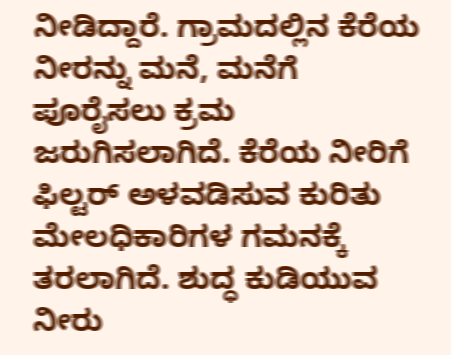ನೀಡಿದ್ದಾರೆ. ಗ್ರಾಮದಲ್ಲಿನ ಕೆರೆಯ ನೀರನ್ನು ಮನೆ, ಮನೆಗೆ ಪೂರೈಸಲು ಕ್ರಮ ಜರುಗಿಸಲಾಗಿದೆ. ಕೆರೆಯ ನೀರಿಗೆ ಫಿಲ್ಟರ್ ಅಳವಡಿಸುವ ಕುರಿತು ಮೇಲಧಿಕಾರಿಗಳ ಗಮನಕ್ಕೆ ತರಲಾಗಿದೆ. ಶುದ್ಧ ಕುಡಿಯುವ ನೀರು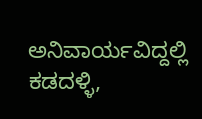ಅನಿವಾರ್ಯವಿದ್ದಲ್ಲಿ ಕಡದಳ್ಳಿ,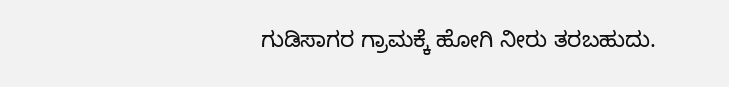ಗುಡಿಸಾಗರ ಗ್ರಾಮಕ್ಕೆ ಹೋಗಿ ನೀರು ತರಬಹುದು.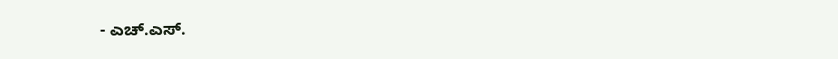- ಎಚ್.ಎಸ್.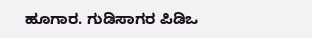ಹೂಗಾರ. ಗುಡಿಸಾಗರ ಪಿಡಿಒ